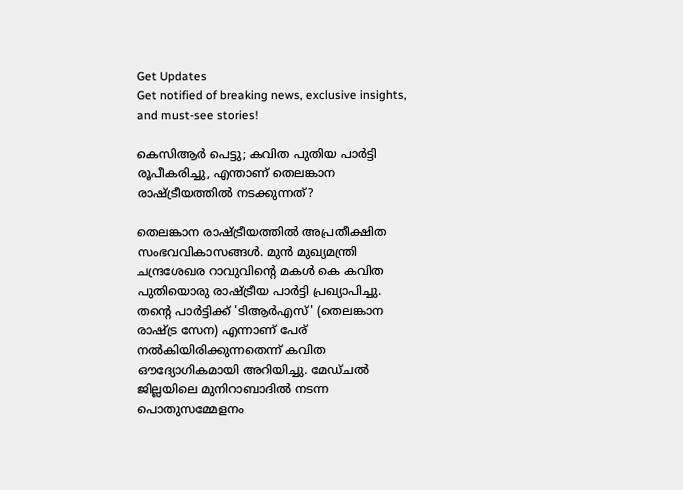Get Updates
Get notified of breaking news, exclusive insights, and must-see stories!

കെസിആര്‍ പെട്ടു; കവിത പുതിയ പാര്‍ട്ടി രൂപീകരിച്ചു, എന്താണ് തെലങ്കാന രാഷ്ട്രീയത്തില്‍ നടക്കുന്നത്?

തെലങ്കാന രാഷ്ട്രീയത്തിൽ അപ്രതീക്ഷിത സംഭവവികാസങ്ങൾ. മുന്‍ മുഖ്യമന്ത്രി ചന്ദ്രശേഖര റാവുവിന്റെ മകള്‍ കെ കവിത പുതിയൊരു രാഷ്ട്രീയ പാർട്ടി പ്രഖ്യാപിച്ചു. തന്റെ പാർട്ടിക്ക് 'ടിആർഎസ്' (തെലങ്കാന രാഷ്ട്ര സേന) എന്നാണ് പേര് നൽകിയിരിക്കുന്നതെന്ന് കവിത ഔദ്യോഗികമായി അറിയിച്ചു. മേഡ്ചൽ ജില്ലയിലെ മുനിറാബാദിൽ നടന്ന പൊതുസമ്മേളനം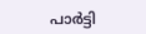പാർട്ടി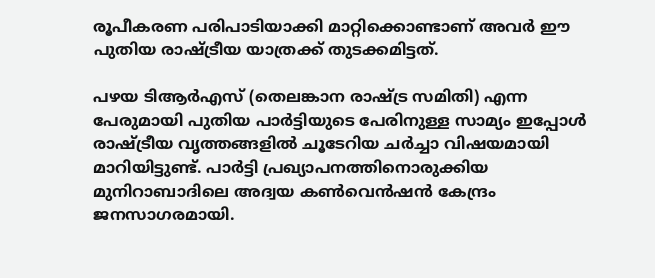രൂപീകരണ പരിപാടിയാക്കി മാറ്റിക്കൊണ്ടാണ് അവർ ഈ പുതിയ രാഷ്ട്രീയ യാത്രക്ക് തുടക്കമിട്ടത്.

പഴയ ടിആർഎസ് (തെലങ്കാന രാഷ്ട്ര സമിതി) എന്ന പേരുമായി പുതിയ പാർട്ടിയുടെ പേരിനുള്ള സാമ്യം ഇപ്പോൾ രാഷ്ട്രീയ വൃത്തങ്ങളിൽ ചൂടേറിയ ചർച്ചാ വിഷയമായി മാറിയിട്ടുണ്ട്. പാർട്ടി പ്രഖ്യാപനത്തിനൊരുക്കിയ മുനിറാബാദിലെ അദ്വയ കൺവെൻഷൻ കേന്ദ്രം ജനസാഗരമായി.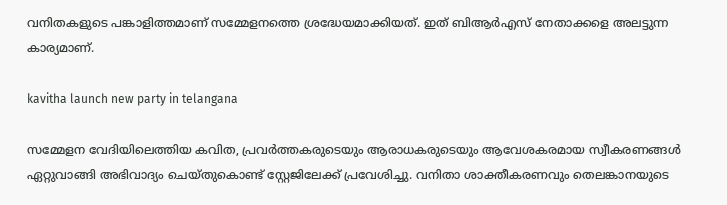വനിതകളുടെ പങ്കാളിത്തമാണ് സമ്മേളനത്തെ ശ്രദ്ധേയമാക്കിയത്. ഇത് ബിആര്‍എസ് നേതാക്കളെ അലട്ടുന്ന കാര്യമാണ്.

kavitha launch new party in telangana

സമ്മേളന വേദിയിലെത്തിയ കവിത, പ്രവർത്തകരുടെയും ആരാധകരുടെയും ആവേശകരമായ സ്വീകരണങ്ങൾ ഏറ്റുവാങ്ങി അഭിവാദ്യം ചെയ്തുകൊണ്ട് സ്റ്റേജിലേക്ക് പ്രവേശിച്ചു. വനിതാ ശാക്തീകരണവും തെലങ്കാനയുടെ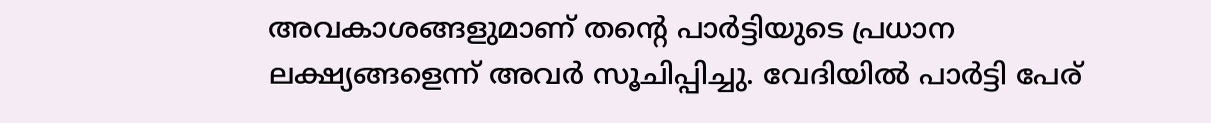അവകാശങ്ങളുമാണ് തന്റെ പാർട്ടിയുടെ പ്രധാന ലക്ഷ്യങ്ങളെന്ന് അവർ സൂചിപ്പിച്ചു. വേദിയിൽ പാർട്ടി പേര്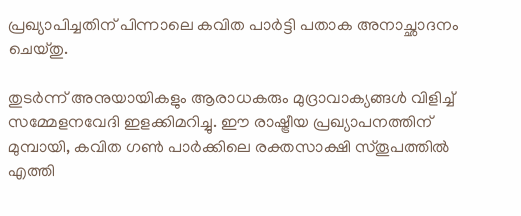പ്രഖ്യാപിച്ചതിന് പിന്നാലെ കവിത പാർട്ടി പതാക അനാച്ഛാദനം ചെയ്തു.

തുടർന്ന് അനുയായികളും ആരാധകരും മുദ്രാവാക്യങ്ങൾ വിളിച്ച് സമ്മേളനവേദി ഇളക്കിമറിച്ചു. ഈ രാഷ്ട്രീയ പ്രഖ്യാപനത്തിന് മുമ്പായി, കവിത ഗൺ പാർക്കിലെ രക്തസാക്ഷി സ്തൂപത്തിൽ എത്തി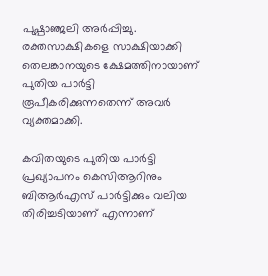പുഷ്പാഞ്ജലി അർപ്പിച്ചു. രക്തസാക്ഷികളെ സാക്ഷിയാക്കി തെലങ്കാനയുടെ ക്ഷേമത്തിനായാണ് പുതിയ പാർട്ടി രൂപീകരിക്കുന്നതെന്ന് അവർ വ്യക്തമാക്കി.

കവിതയുടെ പുതിയ പാർട്ടി പ്രഖ്യാപനം കെസിആറിനും ബിആർഎസ് പാർട്ടിക്കും വലിയ തിരിച്ചടിയാണ് എന്നാണ്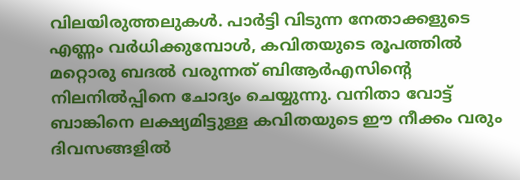വിലയിരുത്തലുകൾ. പാർട്ടി വിടുന്ന നേതാക്കളുടെ എണ്ണം വർധിക്കുമ്പോൾ, കവിതയുടെ രൂപത്തിൽ മറ്റൊരു ബദൽ വരുന്നത് ബിആർഎസിന്റെ നിലനിൽപ്പിനെ ചോദ്യം ചെയ്യുന്നു. വനിതാ വോട്ട് ബാങ്കിനെ ലക്ഷ്യമിട്ടുള്ള കവിതയുടെ ഈ നീക്കം വരും ദിവസങ്ങളിൽ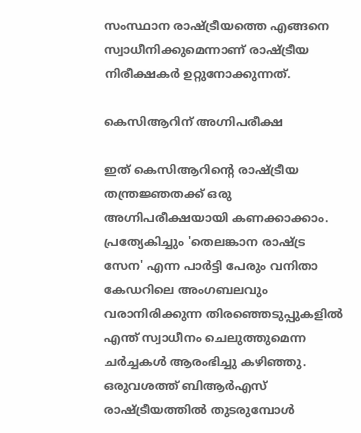സംസ്ഥാന രാഷ്ട്രീയത്തെ എങ്ങനെ സ്വാധീനിക്കുമെന്നാണ് രാഷ്ട്രീയ നിരീക്ഷകർ ഉറ്റുനോക്കുന്നത്.

കെസിആറിന് അഗ്നിപരീക്ഷ

ഇത് കെസിആറിന്റെ രാഷ്ട്രീയ തന്ത്രജ്ഞതക്ക് ഒരു അഗ്നിപരീക്ഷയായി കണക്കാക്കാം. പ്രത്യേകിച്ചും 'തെലങ്കാന രാഷ്ട്ര സേന' എന്ന പാർട്ടി പേരും വനിതാ കേഡറിലെ അംഗബലവും വരാനിരിക്കുന്ന തിരഞ്ഞെടുപ്പുകളിൽ എന്ത് സ്വാധീനം ചെലുത്തുമെന്ന ചർച്ചകൾ ആരംഭിച്ചു കഴിഞ്ഞു. ഒരുവശത്ത് ബിആർഎസ് രാഷ്ട്രീയത്തിൽ തുടരുമ്പോൾ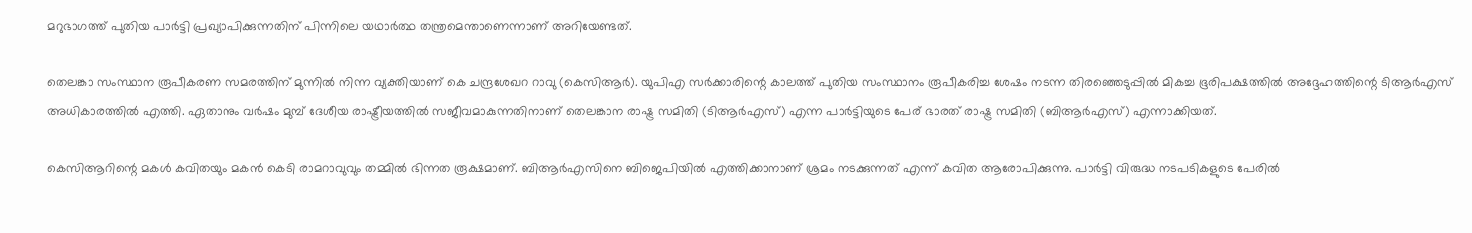മറുഭാഗത്ത് പുതിയ പാർട്ടി പ്രഖ്യാപിക്കുന്നതിന് പിന്നിലെ യഥാർത്ഥ തന്ത്രമെന്താണെന്നാണ് അറിയേണ്ടത്.

തെലങ്കാ സംസ്ഥാന രൂപീകരണ സമരത്തിന് മുന്നില്‍ നിന്ന വ്യക്തിയാണ് കെ ചന്ദ്രശേഖറ റാവു (കെസിആര്‍). യുപിഎ സര്‍ക്കാരിന്റെ കാലത്ത് പുതിയ സംസ്ഥാനം രൂപീകരിച്ച ശേഷം നടന്ന തിരഞ്ഞെടുപ്പില്‍ മികച്ച ഭൂരിപക്ഷത്തില്‍ അദ്ദേഹത്തിന്റെ ടിആര്‍എസ് അധികാരത്തില്‍ എത്തി. ഏതാനും വര്‍ഷം മുമ്പ് ദേശീയ രാഷ്ട്രീയത്തില്‍ സജീവമാകുന്നതിനാണ് തെലങ്കാന രാഷ്ട്ര സമിതി (ടിആര്‍എസ്) എന്ന പാര്‍ട്ടിയുടെ പേര് ഭാരത് രാഷ്ട്ര സമിതി (ബിആര്‍എസ്) എന്നാക്കിയത്.

കെസിആറിന്റെ മകള്‍ കവിതയും മകന്‍ കെടി രാമറാവുവും തമ്മില്‍ ഭിന്നത രൂക്ഷമാണ്. ബിആര്‍എസിനെ ബിജെപിയില്‍ എത്തിക്കാനാണ് ശ്രമം നടക്കുന്നത് എന്ന് കവിത ആരോപിക്കുന്നു. പാര്‍ട്ടി വിരുദ്ധ നടപടികളുടെ പേരില്‍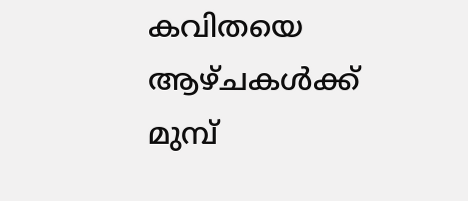കവിതയെ ആഴ്ചകള്‍ക്ക് മുമ്പ്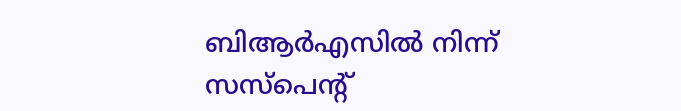ബിആര്‍എസില്‍ നിന്ന് സസ്‌പെന്റ്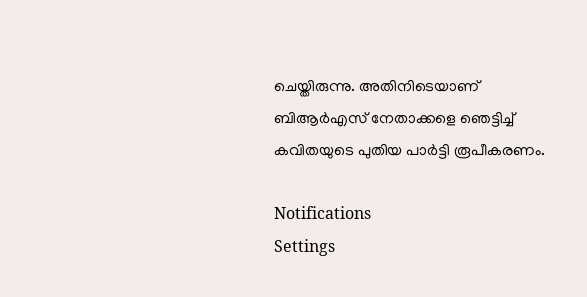ചെയ്തിരുന്നു. അതിനിടെയാണ് ബിആര്‍എസ് നേതാക്കളെ ഞെട്ടിച്ച് കവിതയുടെ പുതിയ പാര്‍ട്ടി രൂപീകരണം.

Notifications
Settings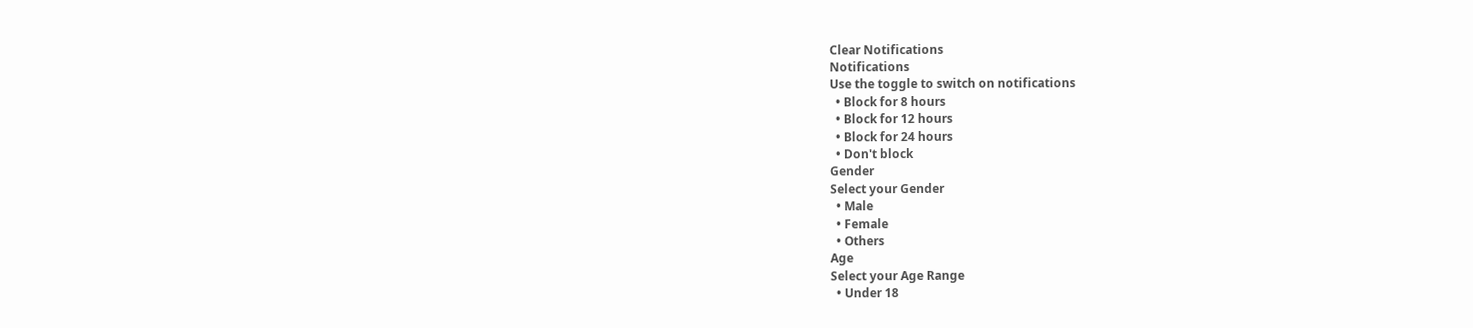Clear Notifications
Notifications
Use the toggle to switch on notifications
  • Block for 8 hours
  • Block for 12 hours
  • Block for 24 hours
  • Don't block
Gender
Select your Gender
  • Male
  • Female
  • Others
Age
Select your Age Range
  • Under 18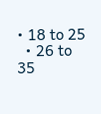• 18 to 25
  • 26 to 35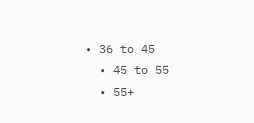• 36 to 45
  • 45 to 55
  • 55+